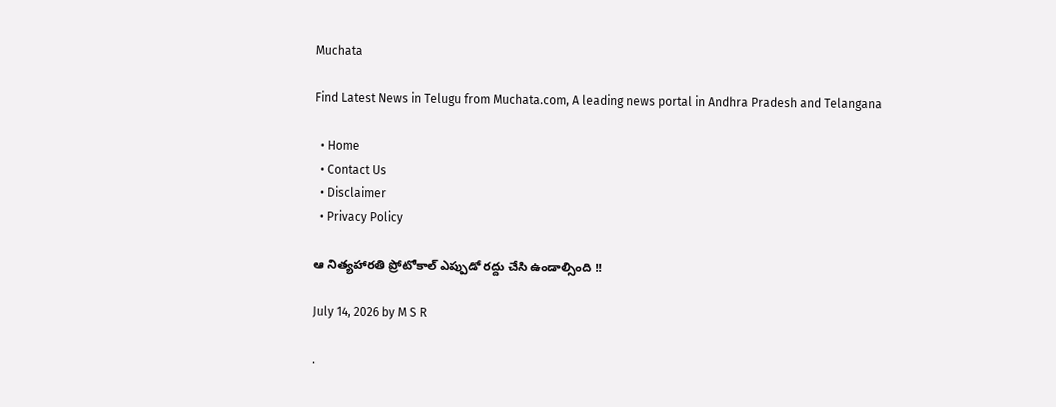Muchata

Find Latest News in Telugu from Muchata.com, A leading news portal in Andhra Pradesh and Telangana

  • Home
  • Contact Us
  • Disclaimer
  • Privacy Policy

ఆ నిత్యహారతి ప్రోటోకాల్ ఎప్పుడో రద్దు చేసి ఉండాల్సింది !!

July 14, 2026 by M S R

.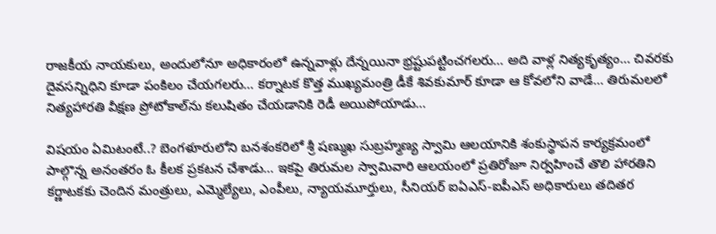రాజకీయ నాయకులు, అందులోనూ అధికారంలో ఉన్నవాళ్లు దేన్నయినా భ్రష్టుపట్టించగలరు… అది వాళ్ల నిత్యకృత్యం… చివరకు దైవసన్నిధిని కూడా పంకిలం చేయగలరు… కర్నాటక కొత్త ముఖ్యమంత్రి డీకే శివకుమార్ కూడా ఆ కోవలోని వాడే… తిరుమలలో నిత్యహారతి వీక్షణ ప్రోటోకాల్‌ను కలుషితం చేయడానికి రెడీ అయిపోయాడు…

విషయం ఏమిటంటే..? బెంగళూరులోని బనశంకరిలో శ్రీ షణ్ముఖ సుబ్రహ్మణ్య స్వామి ఆలయానికి శంకుస్థాపన కార్యక్రమంలో పాల్గొన్న అనంతరం ఓ కీలక ప్రకటన చేశాడు… ఇకపై తిరుమల స్వామివారి ఆలయంలో ప్రతిరోజూ నిర్వహించే తొలి హారతిని కర్ణాటకకు చెందిన మంత్రులు, ఎమ్మెల్యేలు, ఎంపీలు, న్యాయమూర్తులు, సీనియర్ ఐఏఎస్-ఐపీఎస్ అధికారులు తదితర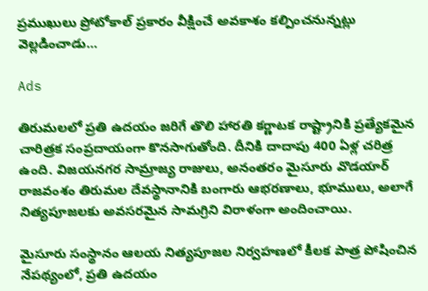ప్రముఖులు ప్రోటోకాల్ ప్రకారం వీక్షించే అవకాశం కల్పించనున్నట్లు వెల్లడించాడు…

Ads

తిరుమలలో ప్రతి ఉదయం జరిగే తొలి హారతి కర్ణాటక రాష్ట్రానికి ప్రత్యేకమైన చారిత్రక సంప్రదాయంగా కొనసాగుతోంది. దీనికి దాదాపు 400 ఏళ్ల చరిత్ర ఉంది. విజయనగర సామ్రాజ్య రాజులు, అనంతరం మైసూరు వొడయార్ రాజవంశం తిరుమల దేవస్థానానికి బంగారు ఆభరణాలు, భూములు, అలాగే నిత్యపూజలకు అవసరమైన సామగ్రిని విరాళంగా అందించాయి.

మైసూరు సంస్థానం ఆలయ నిత్యపూజల నిర్వహణలో కీలక పాత్ర పోషించిన నేపథ్యంలో, ప్రతి ఉదయం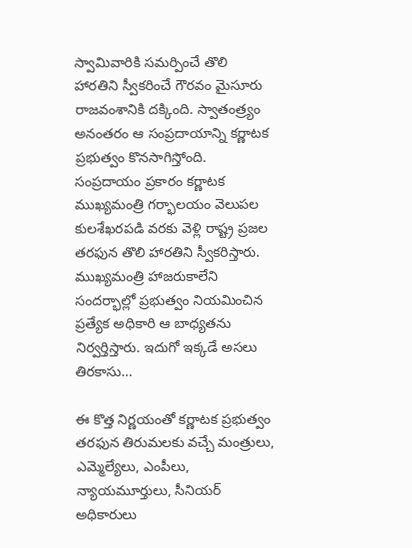స్వామివారికి సమర్పించే తొలి హారతిని స్వీకరించే గౌరవం మైసూరు రాజవంశానికి దక్కింది. స్వాతంత్ర్యం అనంతరం ఆ సంప్రదాయాన్ని కర్ణాటక ప్రభుత్వం కొనసాగిస్తోంది. సంప్రదాయం ప్రకారం కర్ణాటక ముఖ్యమంత్రి గర్భాలయం వెలుపల కులశేఖరపడి వరకు వెళ్లి రాష్ట్ర ప్రజల తరఫున తొలి హారతిని స్వీకరిస్తారు. ముఖ్యమంత్రి హాజరుకాలేని సందర్భాల్లో ప్రభుత్వం నియమించిన ప్రత్యేక అధికారి ఆ బాధ్యతను నిర్వర్తిస్తారు. ఇదుగో ఇక్కడే అసలు తిరకాసు…

ఈ కొత్త నిర్ణయంతో కర్ణాటక ప్రభుత్వం తరఫున తిరుమలకు వచ్చే మంత్రులు, ఎమ్మెల్యేలు, ఎంపీలు, న్యాయమూర్తులు, సీనియర్ అధికారులు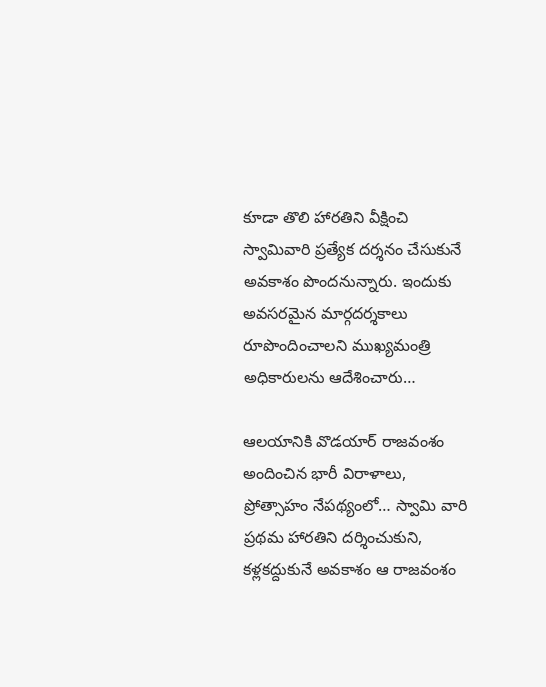కూడా తొలి హారతిని వీక్షించి స్వామివారి ప్రత్యేక దర్శనం చేసుకునే అవకాశం పొందనున్నారు. ఇందుకు అవసరమైన మార్గదర్శకాలు రూపొందించాలని ముఖ్యమంత్రి అధికారులను ఆదేశించారు…

ఆలయానికి వొడయార్ రాజవంశం అందించిన భారీ విరాళాలు, ప్రోత్సాహం నేపథ్యంలో… స్వామి వారి ప్రథమ హారతిని దర్శించుకుని, కళ్లకద్దుకునే అవకాశం ఆ రాజవంశం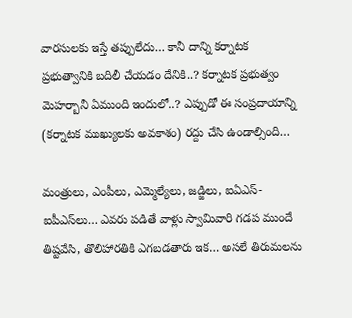వారసులకు ఇస్తే తప్పులేదు… కానీ దాన్ని కర్నాటక ప్రభుత్వానికి బదిలీ చేయడం దేనికి..? కర్నాటక ప్రభుత్వం మెహర్బానీ ఏముంది ఇందులో..? ఎప్పుడో ఈ సంప్రదాయాన్ని (కర్నాటక ముఖ్యులకు అవకాశం) రద్దు చేసి ఉండాల్సింది…

మంత్రులు, ఎంపీలు, ఎమ్మెల్యేలు, జడ్జిలు, ఐఏఎస్- ఐపీఎస్‌లు… ఎవరు పడితే వాళ్లు స్వామివారి గడప ముందే తిష్టవేసి, తొలిహారతికి ఎగబడతారు ఇక… అసలే తిరుమలను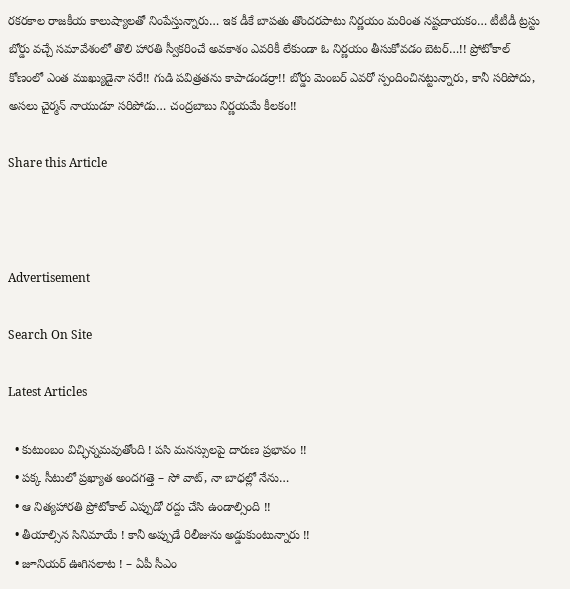రకరకాల రాజకీయ కాలుష్యాలతో నింపేస్తున్నారు… ఇక డీకే బాపతు తొందరపాటు నిర్ణయం మరింత నష్టదాయకం… టీటీడీ ట్రస్టు బోర్డు వచ్చే సమావేశంలో తొలి హారతి స్వీకరించే అవకాశం ఎవరికీ లేకుండా ఓ నిర్ణయం తీసుకోవడం బెటర్…!! ప్రోటోకాల్ కోణంలో ఎంత ముఖ్యుడైనా సరే!! గుడి పవిత్రతను కాపాడండర్రా!! బోర్డు మెంబర్ ఎవరో స్పందించినట్టున్నారు, కానీ సరిపోదు, అసలు చైర్మన్ నాయుడూ సరిపోడు… చంద్రబాబు నిర్ణయమే కీలకం!!

Share this Article



Advertisement

Search On Site

Latest Articles

  • కుటుంబం విచ్ఛిన్నమవుతోంది ! పసి మనస్సులపై దారుణ ప్రభావం !!
  • పక్క సీటులో ప్రఖ్యాత అందగత్తె – సో వాట్, నా బాధల్లో నేను…
  • ఆ నిత్యహారతి ప్రోటోకాల్ ఎప్పుడో రద్దు చేసి ఉండాల్సింది !!
  • తీయాల్సిన సినిమాయే ! కానీ అప్పుడే రిలీజును అడ్డుకుంటున్నారు !!
  • జూనియర్ ఊగిసలాట ! – ఏపీ సీఎం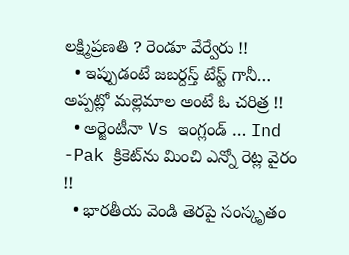లక్ష్మిప్రణతి ? రెండూ వేర్వేరు !!
  • ఇప్పుడంటే జబర్దస్త్ టేస్ట్ గానీ… అప్పట్లో మల్లెమాల అంటే ఓ చరిత్ర !!
  • అర్జెంటీనా Vs ఇంగ్లండ్ … Ind -Pak క్రికెట్‌ను మించి ఎన్నో రెట్ల వైరం !!
  • భారతీయ వెండి తెరపై సంస్కృతం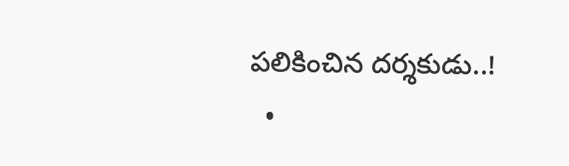పలికించిన దర్శకుడు..!
  •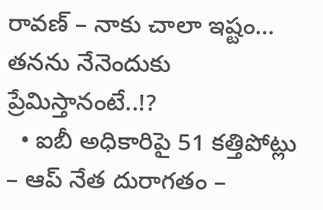రావణ్ – నాకు చాలా ఇష్టం… తనను నేనెందుకు ప్రేమిస్తానంటే..!?
  • ఐబీ అధికారిపై 51 కత్తిపోట్లు – ఆప్ నేత దురాగతం –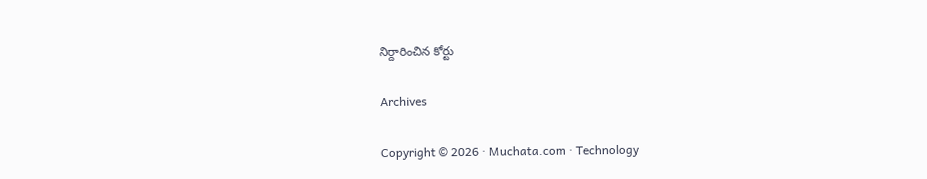నిర్దారించిన కోర్టు

Archives

Copyright © 2026 · Muchata.com · Technology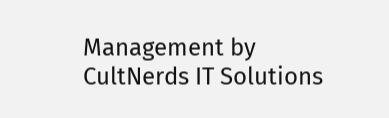Management by CultNerds IT Solutions